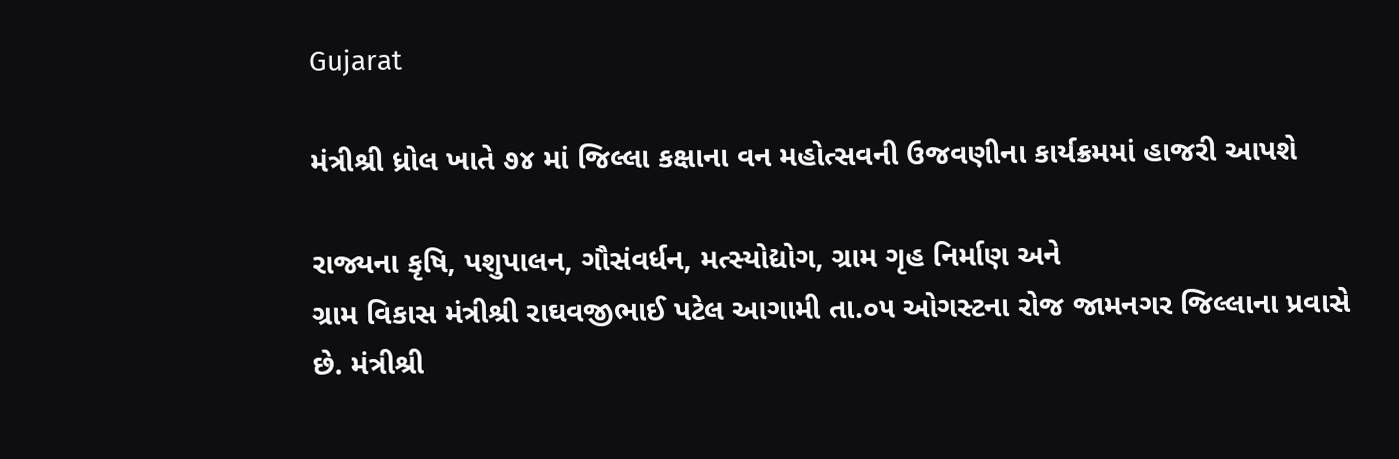Gujarat

મંત્રીશ્રી ધ્રોલ ખાતે ૭૪ માં જિલ્લા કક્ષાના વન મહોત્સવની ઉજવણીના કાર્યક્રમમાં હાજરી આપશે

રાજ્યના કૃષિ, પશુપાલન, ગૌસંવર્ધન, મત્સ્યોદ્યોગ, ગ્રામ ગૃહ નિર્માણ અને
ગ્રામ વિકાસ મંત્રીશ્રી રાઘવજીભાઈ પટેલ આગામી તા.૦૫ ઓગસ્ટના રોજ જામનગર જિલ્લાના પ્રવાસે
છે. મંત્રીશ્રી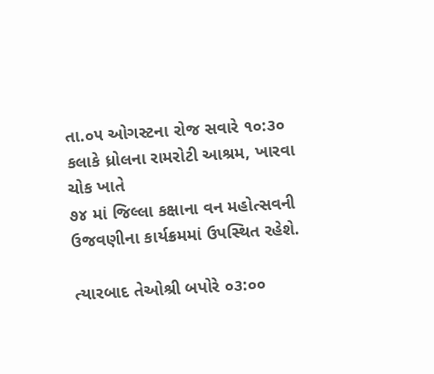તા.૦૫ ઓગસ્ટના રોજ સવારે ૧૦:૩૦ કલાકે ધ્રોલના રામરોટી આશ્રમ, ખારવા ચોક ખાતે
૭૪ માં જિલ્લા કક્ષાના વન મહોત્સવની ઉજવણીના કાર્યક્રમમાં ઉપસ્થિત રહેશે.

ત્યારબાદ તેઓશ્રી બપોરે ૦૩:૦૦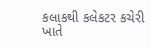કલાકથી કલેકટર કચેરી ખાતે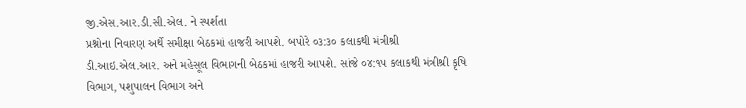જી.એસ.આર.ડી.સી.એલ. ને સ્પર્શતા
પ્રશ્નોના નિવારણ અર્થે સમીક્ષા બેઠકમાં હાજરી આપશે. બપોરે ૦૩:૩૦ કલાકથી મંત્રીશ્રી
ડી.આઇ.એલ.આર. અને મહેસૂલ વિભાગની બેઠકમાં હાજરી આપશે. સાંજે ૦૪:૧૫ કલાકથી મંત્રીશ્રી કૃષિ
વિભાગ, પશુપાલન વિભાગ અને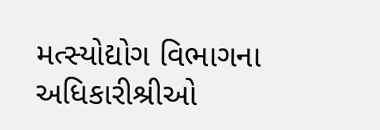મત્સ્યોદ્યોગ વિભાગના અધિકારીશ્રીઓ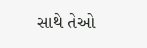સાથે તેઓ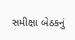સમીક્ષા બેઠકનું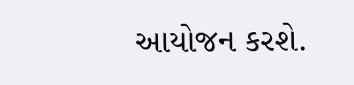આયોજન કરશે.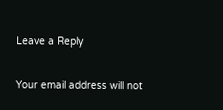Leave a Reply

Your email address will not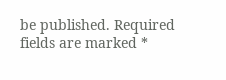be published. Required fields are marked *